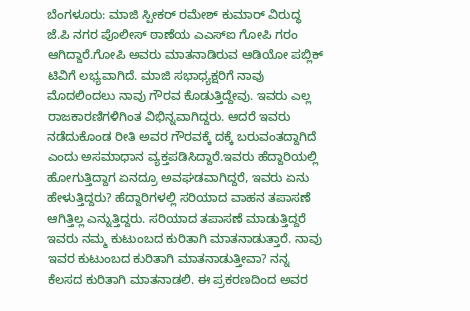ಬೆಂಗಳೂರು: ಮಾಜಿ ಸ್ಪೀಕರ್ ರಮೇಶ್ ಕುಮಾರ್ ವಿರುದ್ಧ ಜೆ.ಪಿ ನಗರ ಪೊಲೀಸ್ ಠಾಣೆಯ ಎಎಸ್‍ಐ ಗೋಪಿ ಗರಂ ಆಗಿದ್ದಾರೆ.ಗೋಪಿ ಅವರು ಮಾತನಾಡಿರುವ ಆಡಿಯೋ ಪಬ್ಲಿಕ್ ಟಿವಿಗೆ ಲಭ್ಯವಾಗಿದೆ. ಮಾಜಿ ಸಭಾಧ್ಯಕ್ಷರಿಗೆ ನಾವು ಮೊದಲಿಂದಲು ನಾವು ಗೌರವ ಕೊಡುತ್ತಿದ್ದೇವು. ಇವರು ಎಲ್ಲ ರಾಜಕಾರಣಿಗಳಿಗಿಂತ ವಿಭಿನ್ನವಾಗಿದ್ದರು. ಆದರೆ ಇವರು ನಡೆದುಕೊಂಡ ರೀತಿ ಅವರ ಗೌರವಕ್ಕೆ ದಕ್ಕೆ ಬರುವಂತದ್ದಾಗಿದೆ ಎಂದು ಅಸಮಾಧಾನ ವ್ಯಕ್ತಪಡಿಸಿದ್ದಾರೆ.ಇವರು ಹೆದ್ದಾರಿಯಲ್ಲಿ ಹೋಗುತ್ತಿದ್ದಾಗ ಏನದ್ರೂ ಅವಘಡವಾಗಿದ್ದರೆ, ಇವರು ಏನು ಹೇಳುತ್ತಿದ್ದರು? ಹೆದ್ದಾರಿಗಳಲ್ಲಿ ಸರಿಯಾದ ವಾಹನ ತಪಾಸಣೆ ಆಗಿತ್ತಿಲ್ಲ ಎನ್ನುತ್ತಿದ್ದರು. ಸರಿಯಾದ ತಪಾಸಣೆ ಮಾಡುತ್ತಿದ್ದರೆ ಇವರು ನಮ್ಮ ಕುಟುಂಬದ ಕುರಿತಾಗಿ ಮಾತನಾಡುತ್ತಾರೆ. ನಾವು ಇವರ ಕುಟುಂಬದ ಕುರಿತಾಗಿ ಮಾತನಾಡುತ್ತೀವಾ? ನನ್ನ ಕೆಲಸದ ಕುರಿತಾಗಿ ಮಾತನಾಡಲಿ. ಈ ಪ್ರಕರಣದಿಂದ ಅವರ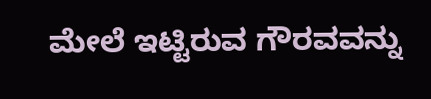ಮೇಲೆ ಇಟ್ಟಿರುವ ಗೌರವವನ್ನು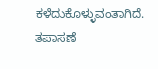ಕಳೆದುಕೊಳ್ಳುವಂತಾಗಿದೆ. ತಪಾಸಣೆ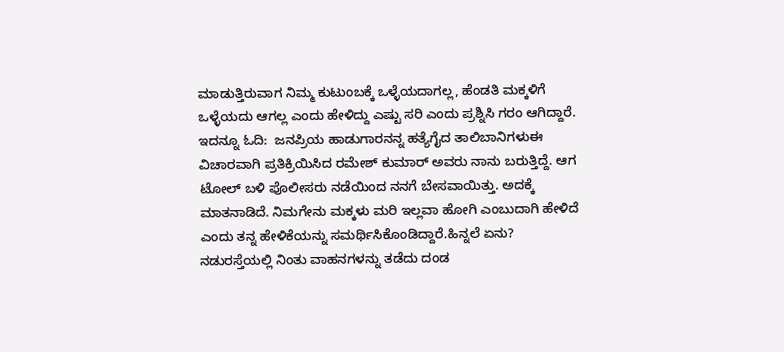ಮಾಡುತ್ತಿರುವಾಗ ನಿಮ್ಮ ಕುಟುಂಬಕ್ಕೆ ಒಳ್ಳೆಯದಾಗಲ್ಲ, ಹೆಂಡತಿ ಮಕ್ಕಳಿಗೆ ಒಳ್ಳೆಯದು ಆಗಲ್ಲ ಎಂದು ಹೇಳಿದ್ದು ಎಷ್ಟು ಸರಿ ಎಂದು ಪ್ರಶ್ನಿಸಿ ಗರಂ ಆಗಿದ್ದಾರೆ. ಇದನ್ನೂ ಓದಿ:  ಜನಪ್ರಿಯ ಹಾಡುಗಾರನನ್ನ ಹತ್ಯೆಗೈದ ತಾಲಿಬಾನಿಗಳುಈ ವಿಚಾರವಾಗಿ ಪ್ರತಿಕ್ರಿಯಿಸಿದ ರಮೇಶ್ ಕುಮಾರ್ ಅವರು ನಾನು ಬರುತ್ತಿದ್ದೆ. ಆಗ ಟೋಲ್ ಬಳಿ ಪೊಲೀಸರು ನಡೆಯಿಂದ ನನಗೆ ಬೇಸವಾಯಿತ್ತು. ಅದಕ್ಕೆ ಮಾತನಾಡಿದೆ. ನಿಮಗೇನು ಮಕ್ಕಳು ಮರಿ ಇಲ್ಲವಾ ಹೋಗಿ ಎಂಬುದಾಗಿ ಹೇಳಿದೆ ಎಂದು ತನ್ನ ಹೇಳಿಕೆಯನ್ನು ಸಮರ್ಥಿಸಿಕೊಂಡಿದ್ದಾರೆ.ಹಿನ್ನಲೆ ಏನು?
ನಡುರಸ್ತೆಯಲ್ಲಿ ನಿಂತು ವಾಹನಗಳನ್ನು ತಡೆದು ದಂಡ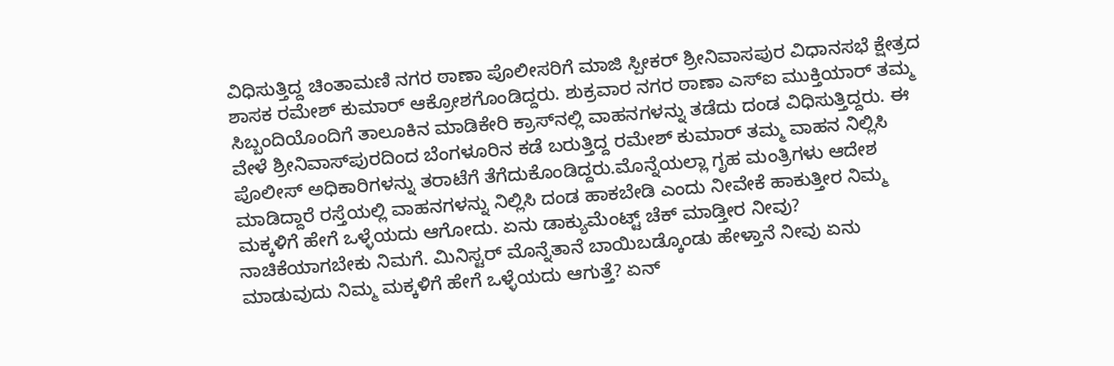ವಿಧಿಸುತ್ತಿದ್ದ ಚಿಂತಾಮಣಿ ನಗರ ಠಾಣಾ ಪೊಲೀಸರಿಗೆ ಮಾಜಿ ಸ್ಪೀಕರ್ ಶ್ರೀನಿವಾಸಪುರ ವಿಧಾನಸಭೆ ಕ್ಷೇತ್ರದ ಶಾಸಕ ರಮೇಶ್ ಕುಮಾರ್ ಆಕ್ರೋಶಗೊಂಡಿದ್ದರು. ಶುಕ್ರವಾರ ನಗರ ಠಾಣಾ ಎಸ್‍ಐ ಮುಕ್ತಿಯಾರ್ ತಮ್ಮ ಸಿಬ್ಬಂದಿಯೊಂದಿಗೆ ತಾಲೂಕಿನ ಮಾಡಿಕೇರಿ ಕ್ರಾಸ್‍ನಲ್ಲಿ ವಾಹನಗಳನ್ನು ತಡೆದು ದಂಡ ವಿಧಿಸುತ್ತಿದ್ದರು. ಈ ವೇಳೆ ಶ್ರೀನಿವಾಸ್‍ಪುರದಿಂದ ಬೆಂಗಳೂರಿನ ಕಡೆ ಬರುತ್ತಿದ್ದ ರಮೇಶ್ ಕುಮಾರ್ ತಮ್ಮ ವಾಹನ ನಿಲ್ಲಿಸಿ ಪೊಲೀಸ್ ಅಧಿಕಾರಿಗಳನ್ನು ತರಾಟೆಗೆ ತೆಗೆದುಕೊಂಡಿದ್ದರು.ಮೊನ್ನೆಯಲ್ಲಾ ಗೃಹ ಮಂತ್ರಿಗಳು ಆದೇಶ ಮಾಡಿದ್ದಾರೆ ರಸ್ತೆಯಲ್ಲಿ ವಾಹನಗಳನ್ನು ನಿಲ್ಲಿಸಿ ದಂಡ ಹಾಕಬೇಡಿ ಎಂದು ನೀವೇಕೆ ಹಾಕುತ್ತೀರ ನಿಮ್ಮ ಮಕ್ಕಳಿಗೆ ಹೇಗೆ ಒಳ್ಳೆಯದು ಆಗೋದು. ಏನು ಡಾಕ್ಯುಮೆಂಟ್ಟ್ ಚೆಕ್ ಮಾಡ್ತೀರ ನೀವು? ನಾಚಿಕೆಯಾಗಬೇಕು ನಿಮಗೆ. ಮಿನಿಸ್ಟರ್ ಮೊನ್ನೆತಾನೆ ಬಾಯಿಬಡ್ಕೊಂಡು ಹೇಳ್ತಾನೆ ನೀವು ಏನು ಮಾಡುವುದು ನಿಮ್ಮ ಮಕ್ಕಳಿಗೆ ಹೇಗೆ ಒಳ್ಳೆಯದು ಆಗುತ್ತೆ? ಏನ್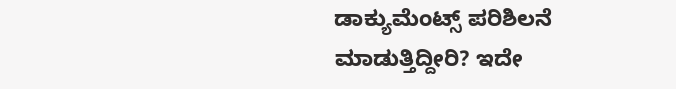ಡಾಕ್ಯುಮೆಂಟ್ಸ್ ಪರಿಶಿಲನೆ ಮಾಡುತ್ತಿದ್ದೀರಿ? ಇದೇ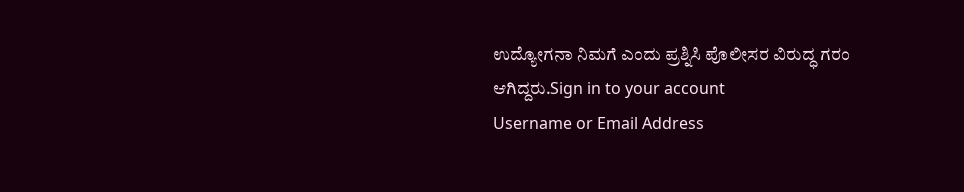ಉದ್ಯೋಗನಾ ನಿಮಗೆ ಎಂದು ಪ್ರಶ್ನಿಸಿ ಪೊಲೀಸರ ವಿರುದ್ಧ ಗರಂ ಆಗಿದ್ದರು.Sign in to your account
Username or Email Address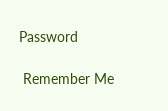Password

 Remember Me